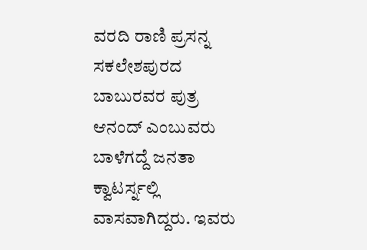ವರದಿ ರಾಣಿ ಪ್ರಸನ್ನ
ಸಕಲೇಶಪುರದ ಬಾಬುರವರ ಪುತ್ರ ಆನಂದ್ ಎಂಬುವರು ಬಾಳೆಗದ್ದೆ ಜನತಾ ಕ್ವಾಟರ್ಸ್ನಲ್ಲಿ ವಾಸವಾಗಿದ್ದರು. ಇವರು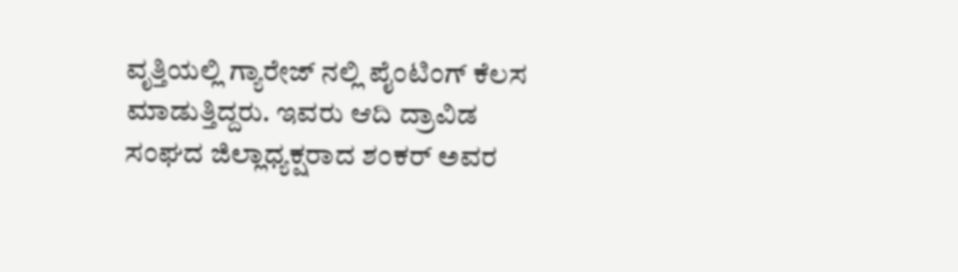ವೃತ್ತಿಯಲ್ಲಿ ಗ್ಯಾರೇಜ್ ನಲ್ಲಿ ಪೈಂಟಿಂಗ್ ಕೆಲಸ ಮಾಡುತ್ತಿದ್ದರು. ಇವರು ಆದಿ ದ್ರಾವಿಡ ಸಂಘದ ಜಿಲ್ಲಾಧ್ಯಕ್ಷರಾದ ಶಂಕರ್ ಅವರ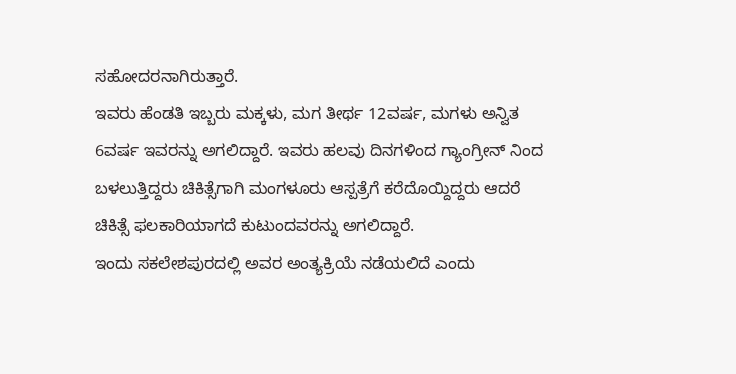ಸಹೋದರನಾಗಿರುತ್ತಾರೆ.
ಇವರು ಹೆಂಡತಿ ಇಬ್ಬರು ಮಕ್ಕಳು, ಮಗ ತೀರ್ಥ 12ವರ್ಷ, ಮಗಳು ಅನ್ವಿತ 6ವರ್ಷ ಇವರನ್ನು ಅಗಲಿದ್ದಾರೆ. ಇವರು ಹಲವು ದಿನಗಳಿಂದ ಗ್ಯಾಂಗ್ರೀನ್ ನಿಂದ ಬಳಲುತ್ತಿದ್ದರು ಚಿಕಿತ್ಸೆಗಾಗಿ ಮಂಗಳೂರು ಆಸ್ಪತ್ರೆಗೆ ಕರೆದೊಯ್ದಿದ್ದರು ಆದರೆ ಚಿಕಿತ್ಸೆ ಫಲಕಾರಿಯಾಗದೆ ಕುಟುಂದವರನ್ನು ಅಗಲಿದ್ದಾರೆ.
ಇಂದು ಸಕಲೇಶಪುರದಲ್ಲಿ ಅವರ ಅಂತ್ಯಕ್ರಿಯೆ ನಡೆಯಲಿದೆ ಎಂದು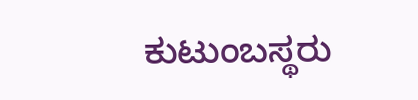ಕುಟುಂಬಸ್ಥರು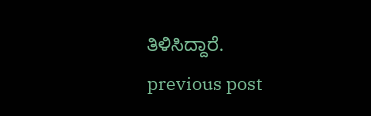ತಿಳಿಸಿದ್ದಾರೆ.
previous post